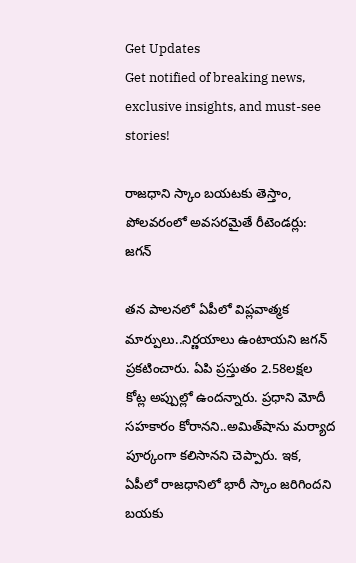Get Updates
Get notified of breaking news, exclusive insights, and must-see stories!

రాజ‌ధాని స్కాం బ‌య‌ట‌కు తెస్తాం, పోల‌వ‌రంలో అవ‌స‌ర‌మైతే రీటెండ‌ర్లు: జ‌గ‌న్‌

త‌న పాల‌న‌లో ఏపీలో విప్ల‌వాత్మ‌క మార్పులు..నిర్ణ‌యాలు ఉంటాయ‌ని జ‌గ‌న్ ప్ర‌క‌టించారు. ఏపి ప్ర‌స్తుతం 2.58ల‌క్ష‌ల కోట్ల అప్పుల్లో ఉందన్నారు. ప్ర‌ధాని మోదీ స‌హ‌కారం కోరాన‌ని..అమిత్‌షాను మ‌ర్యాద పూర్కంగా క‌లిసాన‌ని చెప్పారు. ఇక‌, ఏపీలో రాజధానిలో భారీ స్కాం జ‌రిగింద‌ని బ‌య‌కు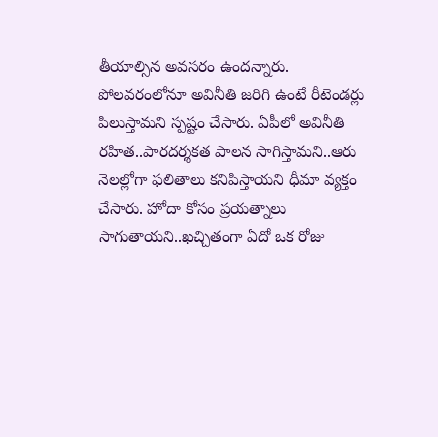తీయాల్సిన అవ‌స‌రం ఉంద‌న్నారు. పోల‌వ‌రంలోనూ అవినీతి జ‌రిగి ఉంటే రీటెండ‌ర్లు పిలుస్తామ‌ని స్ప‌ష్టం చేసారు. ఏపీలో అవినీతి ర‌హిత‌..పార‌ద‌ర్శ‌క‌త పాల‌న సాగిస్తామ‌ని..ఆరు నెలల్లోగా ఫ‌లితాలు క‌నిపిస్తాయ‌ని ధీమా వ్య‌క్తం చేసారు. హోదా కోసం ప్ర‌య‌త్నాలు సాగుతాయ‌ని..ఖ‌చ్చితంగా ఏదో ఒక రోజు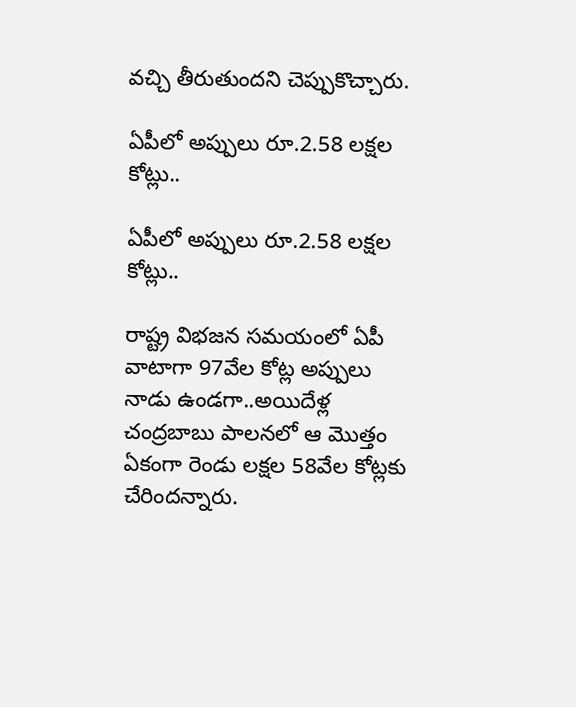వ‌చ్చి తీరుతుంద‌ని చెప్పుకొచ్చారు.

ఏపీలో అప్పులు రూ.2.58 ల‌క్ష‌ల కోట్లు..

ఏపీలో అప్పులు రూ.2.58 ల‌క్ష‌ల కోట్లు..

రాష్ట్ర విభ‌జ‌న స‌మ‌యంలో ఏపీ వాటాగా 97వేల కోట్ల అప్పులు నాడు ఉండ‌గా..అయిదేళ్ల చంద్ర‌బాబు పాల‌న‌లో ఆ మొత్తం ఏకంగా రెండు ల‌క్ష‌ల 58వేల కోట్లకు చేరింద‌న్నారు.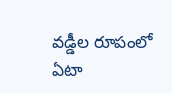వ‌డ్డీల రూపంలో ఏటా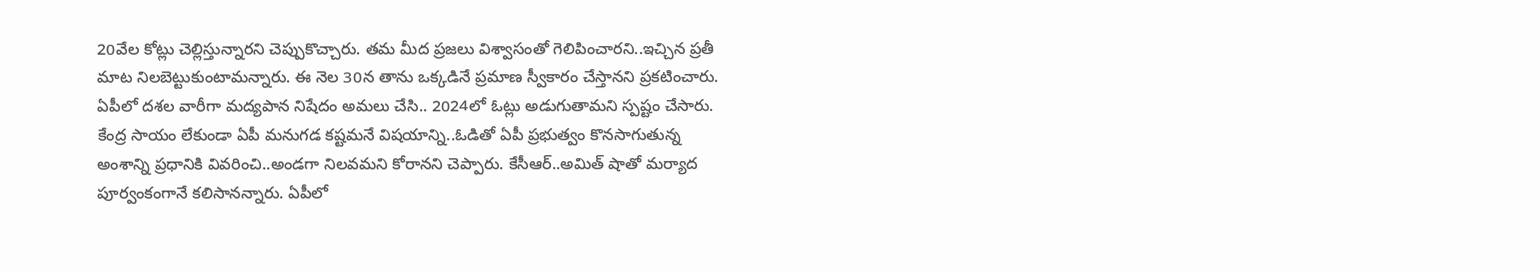20వేల కోట్లు చెల్లిస్తున్నార‌ని చెప్పుకొచ్చారు. త‌మ మీద ప్ర‌జ‌లు విశ్వాసంతో గెలిపించార‌ని..ఇచ్చిన ప్ర‌తీ మాట నిల‌బెట్టుకుంటామ‌న్నారు. ఈ నెల 30న తాను ఒక్క‌డినే ప్ర‌మాణ స్వీకారం చేస్తాన‌ని ప్ర‌క‌టించారు. ఏపీలో ద‌శ‌ల వారీగా మ‌ద్య‌పాన నిషేదం అమ‌లు చేసి.. 2024లో ఓట్లు అడుగుతామ‌ని స్ప‌ష్టం చేసారు. కేంద్ర సాయం లేకుండా ఏపీ మ‌నుగ‌డ క‌ష్ట‌మ‌నే విష‌యాన్ని..ఓడితో ఏపీ ప్ర‌భుత్వం కొన‌సాగుతున్న అంశాన్ని ప్ర‌ధానికి వివ‌రించి..అండ‌గా నిల‌వ‌మ‌ని కోరాన‌ని చెప్పారు. కేసీఆర్..అమిత్ షాతో మ‌ర్యాద పూర్వంకంగానే క‌లిసాన‌న్నారు. ఏపీలో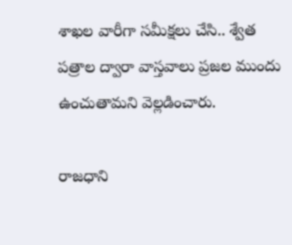శాఖ‌ల వారీగా స‌మీక్ష‌లు చేసి.. శ్వేత ప‌త్రాల ద్వారా వాస్త‌వాలు ప్ర‌జ‌ల ముందు ఉంచుతామ‌ని వెల్ల‌డించారు.

రాజ‌ధాని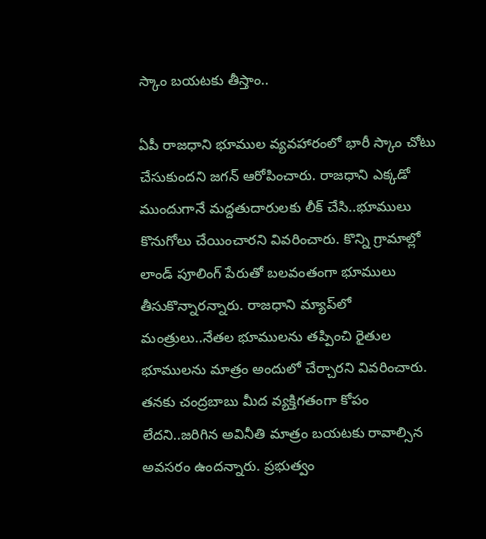స్కాం బ‌య‌ట‌కు తీస్తాం..

ఏపీ రాజ‌ధాని భూముల వ్య‌వ‌హారంలో భారీ స్కాం చోటు చేసుకుంద‌ని జ‌గ‌న్ ఆరోపించారు. రాజ‌ధాని ఎక్క‌డో ముందుగానే మ‌ద్ద‌తుదారుల‌కు లీక్ చేసి..భూములు కొనుగోలు చేయించార‌ని వివ‌రించారు. కొన్ని గ్రామాల్లో లాండ్ పూలింగ్ పేరుతో బ‌ల‌వంతంగా భూములు తీసుకొన్నార‌న్నారు. రాజ‌ధాని మ్యాప్‌లో మంత్రులు..నేత‌ల భూముల‌ను త‌ప్పించి రైతుల భూముల‌ను మాత్రం అందులో చేర్చార‌ని వివ‌రించారు. త‌న‌కు చంద్ర‌బాబు మీద వ్య‌క్తిగ‌తంగా కోపం లేద‌ని..జ‌రిగిన అవినీతి మాత్రం బ‌య‌ట‌కు రావాల్సిన అవ‌స‌రం ఉంద‌న్నారు. ప్ర‌భుత్వం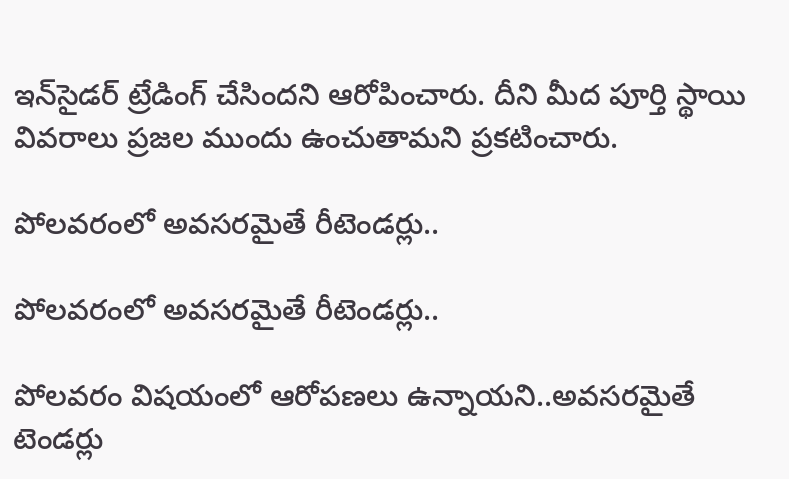ఇన్‌సైడ‌ర్ ట్రేడింగ్ చేసింద‌ని ఆరోపించారు. దీని మీద పూర్తి స్థాయి వివ‌రాలు ప్ర‌జ‌ల ముందు ఉంచుతామ‌ని ప్ర‌క‌టించారు.

పోల‌వ‌రంలో అవ‌స‌ర‌మైతే రీటెండ‌ర్లు..

పోల‌వ‌రంలో అవ‌స‌ర‌మైతే రీటెండ‌ర్లు..

పోల‌వ‌రం విష‌యంలో ఆరోప‌ణ‌లు ఉన్నాయ‌ని..అవ‌స‌ర‌మైతే టెండ‌ర్లు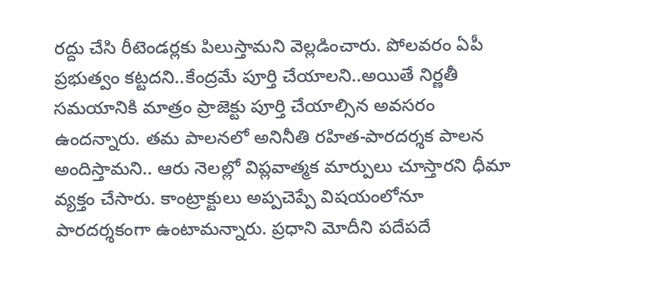ర‌ద్దు చేసి రీటెండ‌ర్ల‌కు పిలుస్తామ‌ని వెల్ల‌డించారు. పోల‌వ‌రం ఏపీ ప్ర‌భుత్వం క‌ట్ట‌ద‌ని..కేంద్ర‌మే పూర్తి చేయాల‌ని..అయితే నిర్ణ‌తీ స‌మయానికి మాత్రం ప్రాజెక్టు పూర్తి చేయాల్సిన అవ‌స‌రం ఉంద‌న్నారు. త‌మ పాల‌న‌లో అనినీతి ర‌హిత‌-పారద‌ర్శ‌క పాల‌న అందిస్తామ‌ని.. ఆరు నెల‌ల్లో విప్ల‌వాత్మ‌క మార్పులు చూస్తార‌ని ధీమా వ్య‌క్తం చేసారు. కాంట్రాక్టులు అప్ప‌చెప్పే విష‌యంలోనూ పారద‌ర్శ‌కంగా ఉంటామ‌న్నారు. ప్ర‌ధాని మోదీని ప‌దేప‌దే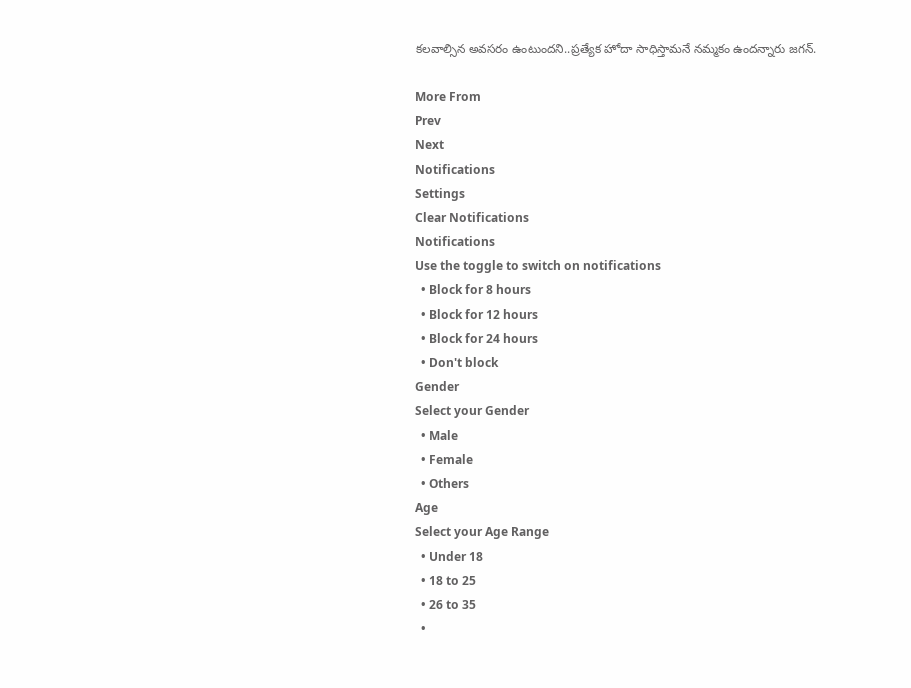క‌ల‌వాల్సిన అవ‌స‌రం ఉంటుంద‌ని..ప్ర‌త్యేక హోదా సాధిస్తామ‌నే న‌మ్మ‌కం ఉందన్నారు జ‌గ‌న్.

More From
Prev
Next
Notifications
Settings
Clear Notifications
Notifications
Use the toggle to switch on notifications
  • Block for 8 hours
  • Block for 12 hours
  • Block for 24 hours
  • Don't block
Gender
Select your Gender
  • Male
  • Female
  • Others
Age
Select your Age Range
  • Under 18
  • 18 to 25
  • 26 to 35
  •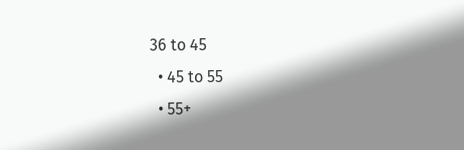36 to 45
  • 45 to 55
  • 55+